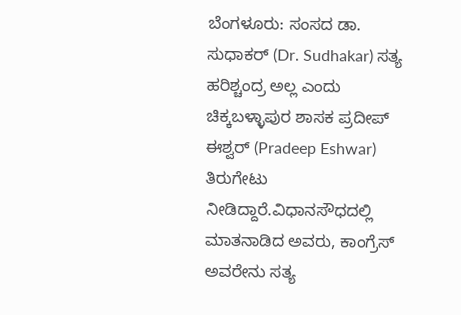ಬೆಂಗಳೂರು: ಸಂಸದ ಡಾ. ಸುಧಾಕರ್ (Dr. Sudhakar) ಸತ್ಯ ಹರಿಶ್ಚಂದ್ರ ಅಲ್ಲ ಎಂದು ಚಿಕ್ಕಬಳ್ಳಾಪುರ ಶಾಸಕ ಪ್ರದೀಪ್ ಈಶ್ವರ್ (Pradeep Eshwar) ತಿರುಗೇಟು ನೀಡಿದ್ದಾರೆ.ವಿಧಾನಸೌಧದಲ್ಲಿ ಮಾತನಾಡಿದ ಅವರು, ಕಾಂಗ್ರೆಸ್ ಅವರೇನು ಸತ್ಯ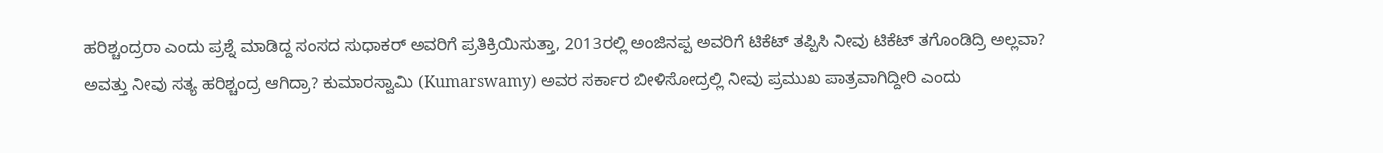ಹರಿಶ್ಚಂದ್ರರಾ ಎಂದು ಪ್ರಶ್ನೆ ಮಾಡಿದ್ದ ಸಂಸದ ಸುಧಾಕರ್ ಅವರಿಗೆ ಪ್ರತಿಕ್ರಿಯಿಸುತ್ತಾ, 2013ರಲ್ಲಿ ಅಂಜಿನಪ್ಪ ಅವರಿಗೆ ಟಿಕೆಟ್ ತಪ್ಪಿಸಿ ನೀವು ಟಿಕೆಟ್ ತಗೊಂಡಿದ್ರಿ ಅಲ್ಲವಾ? ಅವತ್ತು ನೀವು ಸತ್ಯ ಹರಿಶ್ಚಂದ್ರ ಆಗಿದ್ರಾ? ಕುಮಾರಸ್ವಾಮಿ (Kumarswamy) ಅವರ ಸರ್ಕಾರ ಬೀಳಿಸೋದ್ರಲ್ಲಿ ನೀವು ಪ್ರಮುಖ ಪಾತ್ರವಾಗಿದ್ದೀರಿ ಎಂದು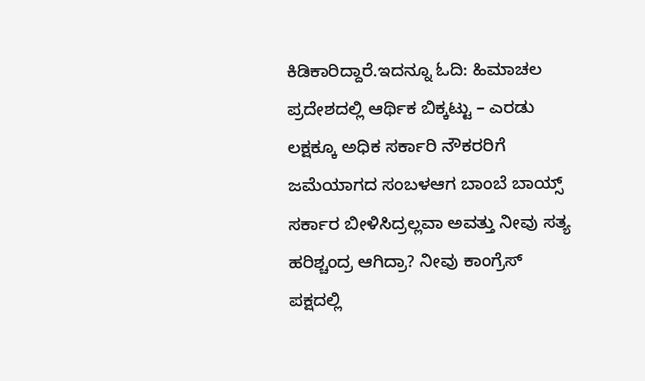ಕಿಡಿಕಾರಿದ್ದಾರೆ.ಇದನ್ನೂ ಓದಿ: ಹಿಮಾಚಲ ಪ್ರದೇಶದಲ್ಲಿ ಆರ್ಥಿಕ ಬಿಕ್ಕಟ್ಟು – ಎರಡು ಲಕ್ಷಕ್ಕೂ ಅಧಿಕ ಸರ್ಕಾರಿ ನೌಕರರಿಗೆ ಜಮೆಯಾಗದ ಸಂಬಳಆಗ ಬಾಂಬೆ ಬಾಯ್ಸ್ ಸರ್ಕಾರ ಬೀಳಿಸಿದ್ರಲ್ಲವಾ ಅವತ್ತು ನೀವು ಸತ್ಯ ಹರಿಶ್ಚಂದ್ರ ಆಗಿದ್ರಾ? ನೀವು ಕಾಂಗ್ರೆಸ್ ಪಕ್ಷದಲ್ಲಿ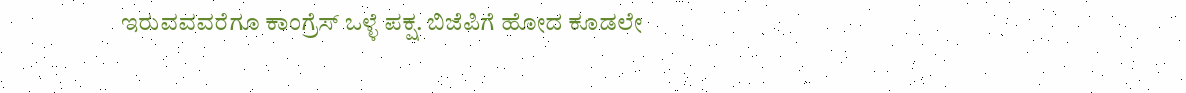ಇರುವವವರೆಗೂ ಕಾಂಗ್ರೆಸ್ ಒಳ್ಳೆ ಪಕ್ಷ. ಬಿಜೆಪಿಗೆ ಹೋದ ಕೂಡಲೇ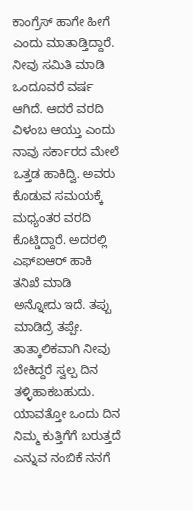ಕಾಂಗ್ರೆಸ್ ಹಾಗೇ ಹೀಗೆ ಎಂದು ಮಾತಾಡ್ತಿದ್ದಾರೆ. ನೀವು ಸಮಿತಿ ಮಾಡಿ ಒಂದೂವರೆ ವರ್ಷ ಆಗಿದೆ. ಆದರೆ ವರದಿ ವಿಳಂಬ ಆಯ್ತು ಎಂದು ನಾವು ಸರ್ಕಾರದ ಮೇಲೆ ಒತ್ತಡ ಹಾಕಿದ್ವಿ. ಅವರು ಕೊಡುವ ಸಮಯಕ್ಕೆ ಮಧ್ಯಂತರ ವರದಿ ಕೊಟ್ಡಿದ್ದಾರೆ. ಅದರಲ್ಲಿ ಎಫ್‌ಐಆರ್ ಹಾಕಿ ತನಿಖೆ ಮಾಡಿ ಅನ್ನೋದು ಇದೆ. ತಪ್ಪು ಮಾಡಿದ್ರೆ ತಪ್ಪೇ. ತಾತ್ಕಾಲಿಕವಾಗಿ ನೀವು ಬೇಕಿದ್ದರೆ ಸ್ವಲ್ಪ ದಿನ ತಳ್ಳಿಹಾಕಬಹುದು. ಯಾವತ್ತೋ ಒಂದು ದಿನ ನಿಮ್ಮ ಕುತ್ತಿಗೆಗೆ ಬರುತ್ತದೆ ಎನ್ನುವ ನಂಬಿಕೆ ನನಗೆ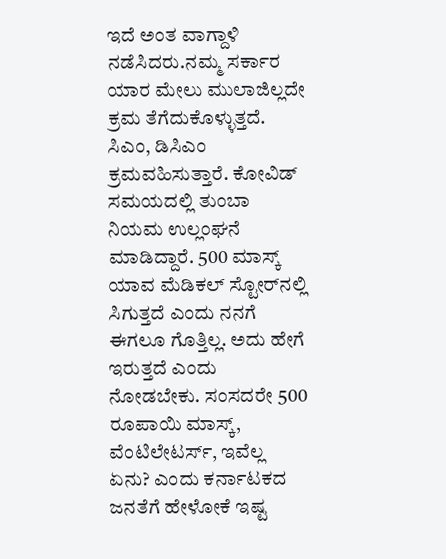ಇದೆ ಅಂತ ವಾಗ್ದಾಳಿ ನಡೆಸಿದರು.ನಮ್ಮ ಸರ್ಕಾರ ಯಾರ ಮೇಲು ಮುಲಾಜಿಲ್ಲದೇ ಕ್ರಮ ತೆಗೆದುಕೊಳ್ಳುತ್ತದೆ. ಸಿಎಂ, ಡಿಸಿಎಂ ಕ್ರಮವಹಿಸುತ್ತಾರೆ. ಕೋವಿಡ್ ಸಮಯದಲ್ಲಿ ತುಂಬಾ ನಿಯಮ ಉಲ್ಲಂಘನೆ ಮಾಡಿದ್ದಾರೆ. 500 ಮಾಸ್ಕ್ ಯಾವ ಮೆಡಿಕಲ್ ಸ್ಟೋರ್‌ನಲ್ಲಿ ಸಿಗುತ್ತದೆ ಎಂದು ನನಗೆ ಈಗಲೂ ಗೊತ್ತಿಲ್ಲ. ಅದು ಹೇಗೆ ಇರುತ್ತದೆ ಎಂದು ನೋಡಬೇಕು. ಸಂಸದರೇ 500 ರೂಪಾಯಿ ಮಾಸ್ಕ್, ವೆಂಟಿಲೇಟರ್ಸ್, ಇವೆಲ್ಲ ಏನು? ಎಂದು ಕರ್ನಾಟಕದ ಜನತೆಗೆ ಹೇಳೋಕೆ ಇಷ್ಟ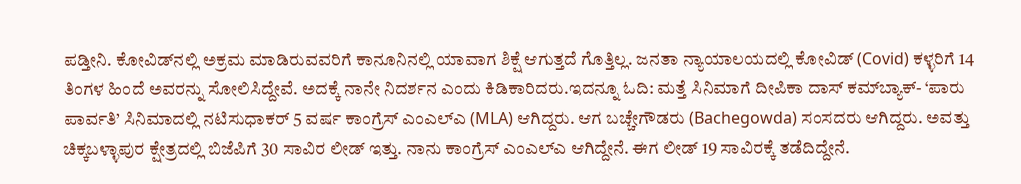ಪಡ್ತೀನಿ. ಕೋವಿಡ್‌ನಲ್ಲಿ ಅಕ್ರಮ ಮಾಡಿರುವವರಿಗೆ ಕಾನೂನಿನಲ್ಲಿ ಯಾವಾಗ ಶಿಕ್ಷೆ ಆಗುತ್ತದೆ ಗೊತ್ತಿಲ್ಲ. ಜನತಾ ನ್ಯಾಯಾಲಯದಲ್ಲಿ ಕೋವಿಡ್ (Covid) ಕಳ್ಳರಿಗೆ 14 ತಿಂಗಳ ಹಿಂದೆ ಅವರನ್ನು ಸೋಲಿಸಿದ್ದೇವೆ. ಅದಕ್ಕೆ ನಾನೇ ನಿದರ್ಶನ ಎಂದು ಕಿಡಿಕಾರಿದರು.ಇದನ್ನೂ ಓದಿ: ಮತ್ತೆ ಸಿನಿಮಾಗೆ ದೀಪಿಕಾ ದಾಸ್ ಕಮ್‌ಬ್ಯಾಕ್- ‘ಪಾರು ಪಾರ್ವತಿ’ ಸಿನಿಮಾದಲ್ಲಿ ನಟಿಸುಧಾಕರ್ 5 ವರ್ಷ ಕಾಂಗ್ರೆಸ್ ಎಂಎಲ್‌ಎ (MLA) ಆಗಿದ್ದರು. ಆಗ ಬಚ್ಚೇಗೌಡರು (Bachegowda) ಸಂಸದರು ಆಗಿದ್ದರು. ಅವತ್ತು ಚಿಕ್ಕಬಳ್ಳಾಪುರ ಕ್ಷೇತ್ರದಲ್ಲಿ ಬಿಜೆಪಿಗೆ 30 ಸಾವಿರ ಲೀಡ್ ಇತ್ತು. ನಾನು ಕಾಂಗ್ರೆಸ್ ಎಂಎಲ್‌ಎ ಆಗಿದ್ದೇನೆ. ಈಗ ಲೀಡ್ 19 ಸಾವಿರಕ್ಕೆ ತಡೆದಿದ್ದೇನೆ.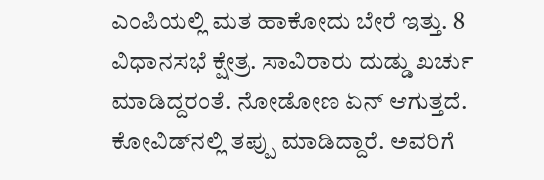ಎಂಪಿಯಲ್ಲಿ ಮತ ಹಾಕೋದು ಬೇರೆ ಇತ್ತು. 8 ವಿಧಾನಸಭೆ ಕ್ಷೇತ್ರ. ಸಾವಿರಾರು ದುಡ್ಡು ಖರ್ಚು ಮಾಡಿದ್ದರಂತೆ. ನೋಡೋಣ ಏನ್ ಆಗುತ್ತದೆ. ಕೋವಿಡ್‌ನಲ್ಲಿ ತಪ್ಪು ಮಾಡಿದ್ದಾರೆ. ಅವರಿಗೆ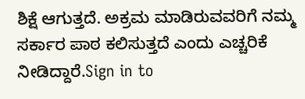ಶಿಕ್ಷೆ ಆಗುತ್ತದೆ. ಅಕ್ರಮ ಮಾಡಿರುವವರಿಗೆ ನಮ್ಮ ಸರ್ಕಾರ ಪಾಠ ಕಲಿಸುತ್ತದೆ ಎಂದು ಎಚ್ಚರಿಕೆ ನೀಡಿದ್ದಾರೆ.Sign in to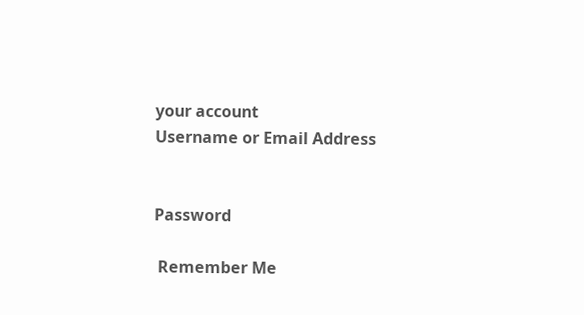your account
Username or Email Address


Password

 Remember Me